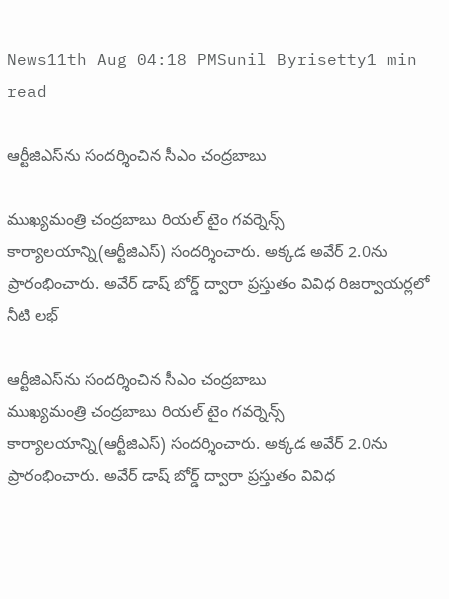News11th Aug 04:18 PMSunil Byrisetty1 min read

ఆర్టీజిఎస్‌ను సందర్శించిన సీఎం చంద్రబాబు

ముఖ్యమంత్రి చంద్రబాబు రియల్ టైం గవర్నెన్స్ కార్యాలయాన్ని(ఆర్టీజిఎస్‌) సందర్శించారు. అక్కడ అవేర్ 2.0ను ప్రారంభించారు. అవేర్ డాష్ బోర్డ్ ద్వారా ప్రస్తుతం వివిధ రిజర్వాయర్లలో నీటి లభ్

ఆర్టీజిఎస్‌ను సందర్శించిన సీఎం చంద్రబాబు
ముఖ్యమంత్రి చంద్రబాబు రియల్ టైం గవర్నెన్స్ కార్యాలయాన్ని(ఆర్టీజిఎస్‌) సందర్శించారు. అక్కడ అవేర్ 2.0ను ప్రారంభించారు. అవేర్ డాష్ బోర్డ్ ద్వారా ప్రస్తుతం వివిధ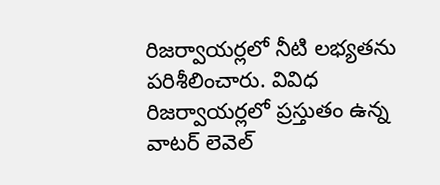రిజర్వాయర్లలో నీటి లభ్యతను పరిశీలించారు. వివిధ రిజర్వాయర్లలో ప్రస్తుతం ఉన్న వాటర్ లెవెల్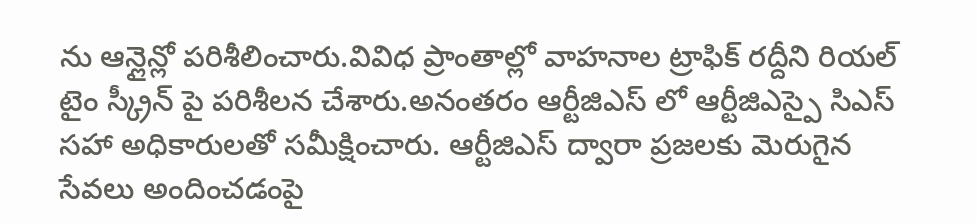ను ఆన్లైన్లో పరిశీలించారు.వివిధ ప్రాంతాల్లో వాహనాల ట్రాఫిక్ రద్దీని రియల్ టైం స్క్రీన్ పై పరిశీలన చేశారు.అనంతరం ఆర్టీజిఎస్ లో ఆర్టీజిఎస్పై సిఎస్ సహా అధికారులతో సమీక్షించారు. ఆర్టీజిఎస్ ద్వారా ప్రజలకు మెరుగైన సేవలు అందించడంపై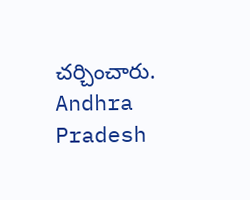చర్చించారు.
Andhra Pradesh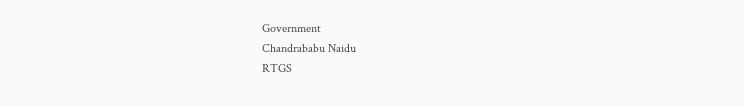Government
Chandrababu Naidu
RTGS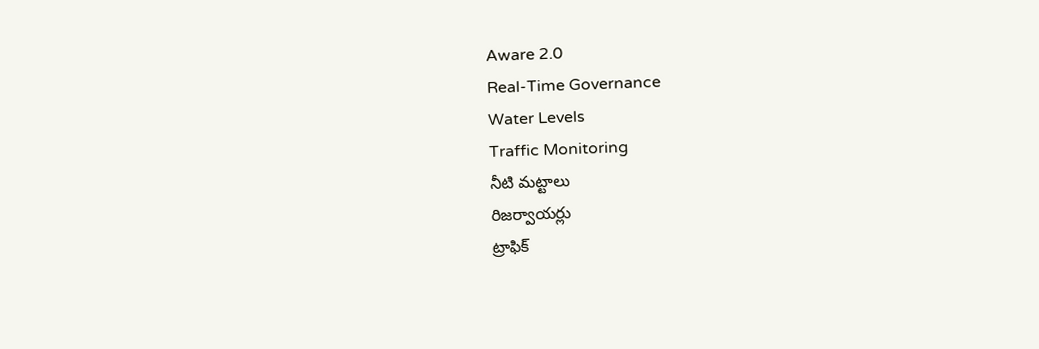Aware 2.0
Real-Time Governance
Water Levels
Traffic Monitoring
నీటి మట్టాలు
రిజర్వాయర్లు
ట్రాఫిక్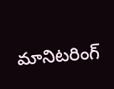మానిటరింగ్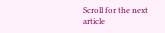Scroll for the next article